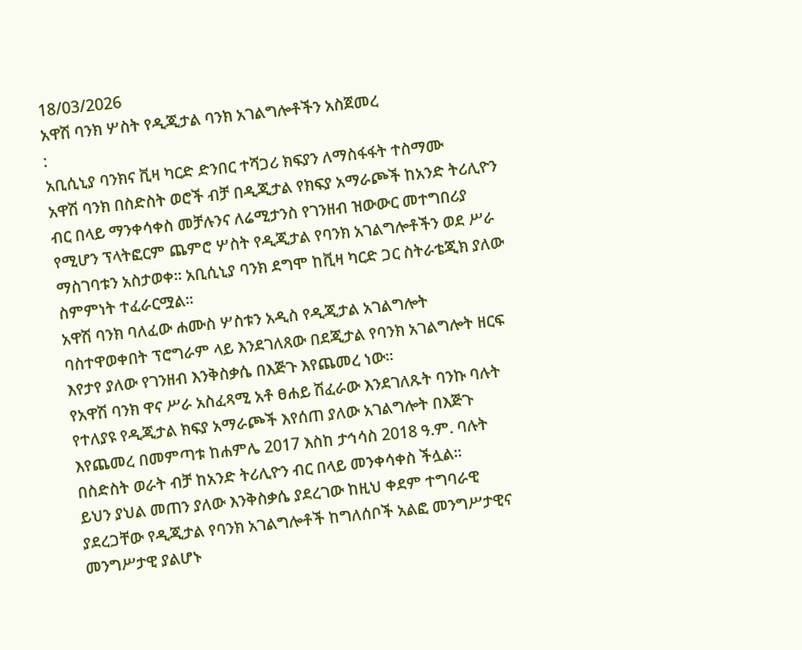18/03/2026
አዋሽ ባንክ ሦስት የዲጂታል ባንክ አገልግሎቶችን አስጀመረ
:
አቢሲኒያ ባንክና ቪዛ ካርድ ድንበር ተሻጋሪ ክፍያን ለማስፋፋት ተስማሙ
አዋሽ ባንክ በስድስት ወሮች ብቻ በዲጂታል የክፍያ አማራጮች ከአንድ ትሪሊዮን ብር በላይ ማንቀሳቀስ መቻሉንና ለሬሚታንስ የገንዘብ ዝውውር መተግበሪያ የሚሆን ፕላትፎርም ጨምሮ ሦስት የዲጂታል የባንክ አገልግሎቶችን ወደ ሥራ ማስገባቱን አስታወቀ፡፡ አቢሲኒያ ባንክ ደግሞ ከቪዛ ካርድ ጋር ስትራቴጂክ ያለው ስምምነት ተፈራርሟል፡፡
አዋሽ ባንክ ባለፈው ሐሙስ ሦስቱን አዲስ የዲጂታል አገልግሎት ባስተዋወቀበት ፕሮግራም ላይ እንደገለጸው በደጂታል የባንክ አገልግሎት ዘርፍ እየታየ ያለው የገንዘብ እንቅስቃሴ በእጅጉ እየጨመረ ነው፡፡
የአዋሽ ባንክ ዋና ሥራ አስፈጻሚ አቶ ፀሐይ ሽፈራው እንደገለጹት ባንኩ ባሉት የተለያዩ የዲጂታል ክፍያ አማራጮች እየሰጠ ያለው አገልግሎት በእጅጉ እየጨመረ በመምጣቱ ከሐምሌ 2017 እስከ ታኅሳስ 2018 ዓ.ም. ባሉት በስድስት ወራት ብቻ ከአንድ ትሪሊዮን ብር በላይ መንቀሳቀስ ችሏል፡፡
ይህን ያህል መጠን ያለው እንቅስቃሴ ያደረገው ከዚህ ቀደም ተግባራዊ ያደረጋቸው የዲጂታል የባንክ አገልግሎቶች ከግለሰቦች አልፎ መንግሥታዊና መንግሥታዊ ያልሆኑ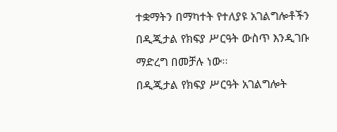ተቋማትን በማካተት የተለያዩ አገልግሎቶችን በዲጂታል የክፍያ ሥርዓት ውስጥ እንዲገቡ ማድረግ በመቻሉ ነው፡፡
በዲጂታል የክፍያ ሥርዓት አገልግሎት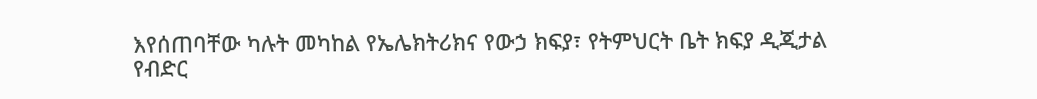እየሰጠባቸው ካሉት መካከል የኤሌክትሪክና የውኃ ክፍያ፣ የትምህርት ቤት ክፍያ ዲጂታል የብድር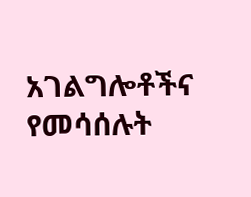አገልግሎቶችና የመሳሰሉት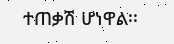ተጠቃሽ ሆነዋል፡፡